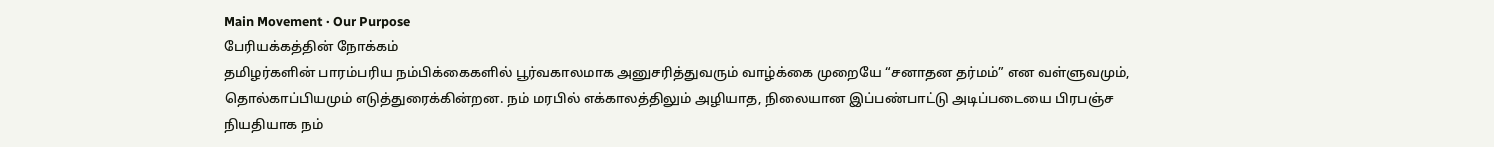Main Movement · Our Purpose
பேரியக்கத்தின் நோக்கம்
தமிழர்களின் பாரம்பரிய நம்பிக்கைகளில் பூர்வகாலமாக அனுசரித்துவரும் வாழ்க்கை முறையே “சனாதன தர்மம்” என வள்ளுவமும், தொல்காப்பியமும் எடுத்துரைக்கின்றன. நம் மரபில் எக்காலத்திலும் அழியாத, நிலையான இப்பண்பாட்டு அடிப்படையை பிரபஞ்ச நியதியாக நம்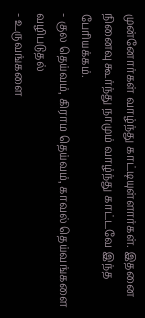முன்னோர்கள் வாழ்ந்து காட்டியுள்ளார்கள். இதனை நினைவு கூர்ந்து நாமும் வாழ்ந்து காட்டவே இந்த பேரியக்கம்.
- குல தெய்வம், கிராம தெய்வம், காவல் தெய்வங்களை வழிபடுதல்
- உருவங்களை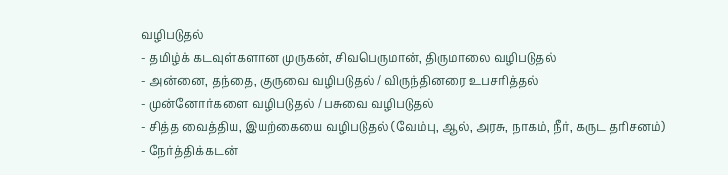வழிபடுதல்
- தமிழ்க் கடவுள்களான முருகன், சிவபெருமான், திருமாலை வழிபடுதல்
- அன்னை, தந்தை, குருவை வழிபடுதல் / விருந்தினரை உபசரித்தல்
- முன்னோர்களை வழிபடுதல் / பசுவை வழிபடுதல்
- சித்த வைத்திய, இயற்கையை வழிபடுதல் (வேம்பு, ஆல், அரசு, நாகம், நீர், கருட தரிசனம்)
- நேர்த்திக்கடன்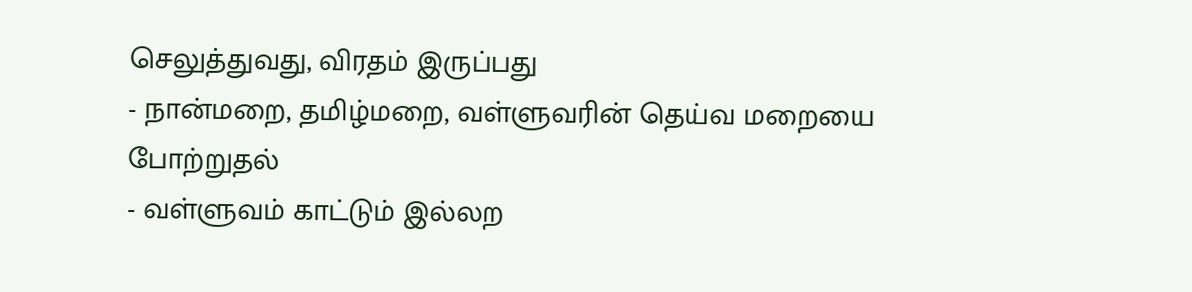செலுத்துவது, விரதம் இருப்பது
- நான்மறை, தமிழ்மறை, வள்ளுவரின் தெய்வ மறையை போற்றுதல்
- வள்ளுவம் காட்டும் இல்லற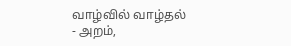வாழ்வில் வாழ்தல்
- அறம்,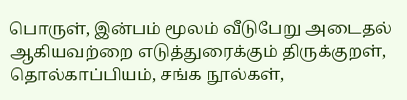பொருள், இன்பம் மூலம் வீடுபேறு அடைதல்
ஆகியவற்றை எடுத்துரைக்கும் திருக்குறள், தொல்காப்பியம், சங்க நூல்கள்,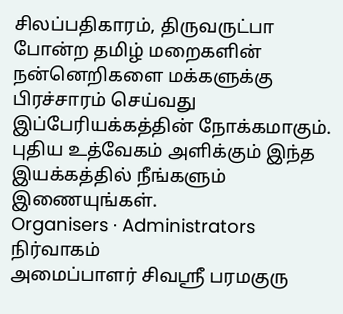சிலப்பதிகாரம், திருவருட்பா போன்ற தமிழ் மறைகளின் நன்னெறிகளை மக்களுக்கு பிரச்சாரம் செய்வது இப்பேரியக்கத்தின் நோக்கமாகும்.
புதிய உத்வேகம் அளிக்கும் இந்த இயக்கத்தில் நீங்களும் இணையுங்கள்.
Organisers · Administrators
நிர்வாகம்
அமைப்பாளர் சிவஸ்ரீ பரமகுரு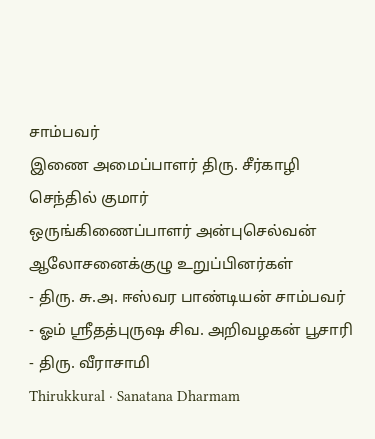சாம்பவர்
இணை அமைப்பாளர் திரு. சீர்காழி செந்தில் குமார்
ஒருங்கிணைப்பாளர் அன்புசெல்வன்
ஆலோசனைக்குழு உறுப்பினர்கள்
- திரு. சு.அ. ஈஸ்வர பாண்டியன் சாம்பவர்
- ஓம் ஸ்ரீதத்புருஷ சிவ. அறிவழகன் பூசாரி
- திரு. வீராசாமி
Thirukkural · Sanatana Dharmam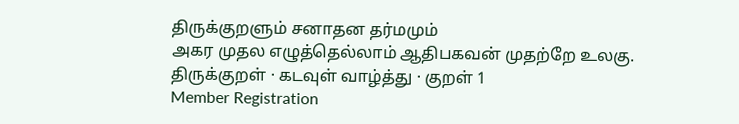திருக்குறளும் சனாதன தர்மமும்
அகர முதல எழுத்தெல்லாம் ஆதிபகவன் முதற்றே உலகு.
திருக்குறள் · கடவுள் வாழ்த்து · குறள் 1
Member Registration